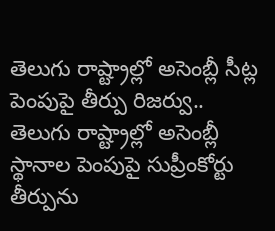తెలుగు రాష్ట్రాల్లో అసెంబ్లీ సీట్ల పెంపుపై తీర్పు రిజర్వు..
తెలుగు రాష్ట్రాల్లో అసెంబ్లీ స్థానాల పెంపుపై సుప్రీంకోర్టు తీర్పును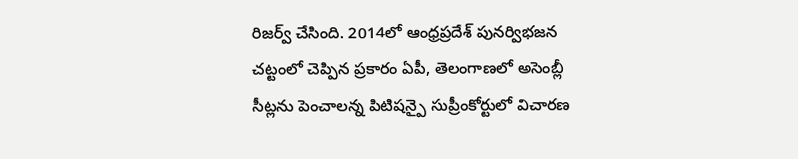రిజర్వ్ చేసింది. 2014లో ఆంధ్రప్రదేశ్ పునర్విభజన చట్టంలో చెప్పిన ప్రకారం ఏపీ, తెలంగాణలో అసెంబ్లీ సీట్లను పెంచాలన్న పిటిషన్పై సుప్రీంకోర్టులో విచారణ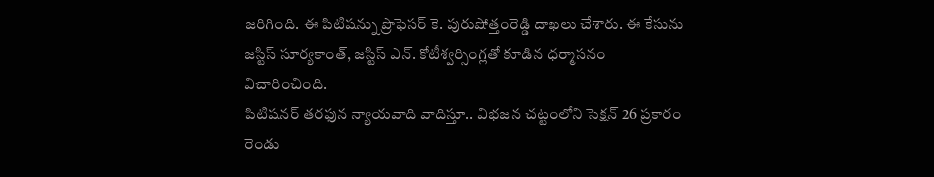జరిగింది. ఈ పిటిషన్ను ప్రొఫెసర్ కె. పురుషోత్తంరెడ్డి దాఖలు చేశారు. ఈ కేసును జస్టిస్ సూర్యకాంత్, జస్టిస్ ఎన్. కోటీశ్వర్సింగ్లతో కూడిన ధర్మాసనం విచారించింది.
పిటిషనర్ తరఫున న్యాయవాది వాదిస్తూ.. విభజన చట్టంలోని సెక్షన్ 26 ప్రకారం రెండు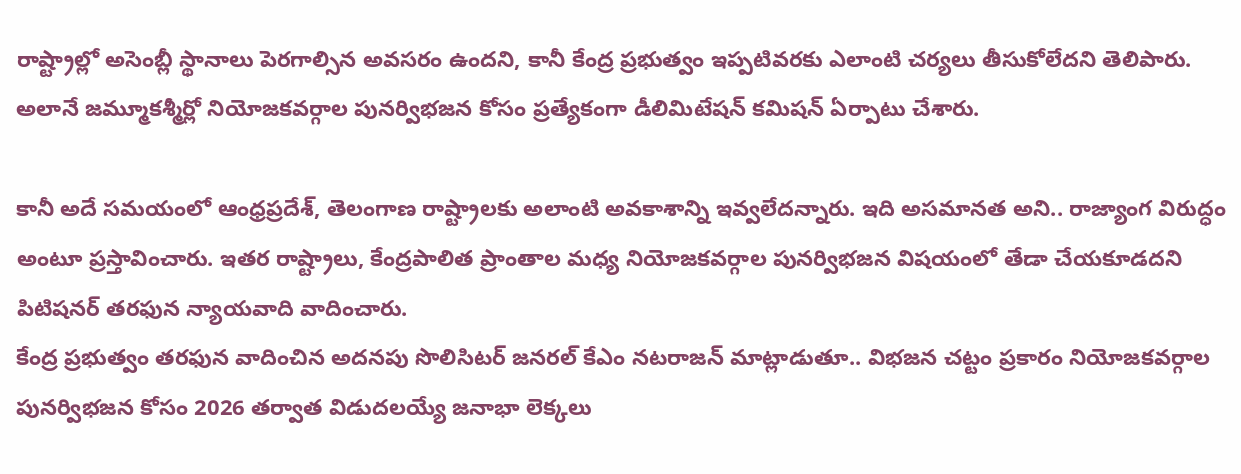రాష్ట్రాల్లో అసెంబ్లీ స్థానాలు పెరగాల్సిన అవసరం ఉందని, కానీ కేంద్ర ప్రభుత్వం ఇప్పటివరకు ఎలాంటి చర్యలు తీసుకోలేదని తెలిపారు. అలానే జమ్మూకశ్మీర్లో నియోజకవర్గాల పునర్విభజన కోసం ప్రత్యేకంగా డీలిమిటేషన్ కమిషన్ ఏర్పాటు చేశారు.

కానీ అదే సమయంలో ఆంధ్రప్రదేశ్, తెలంగాణ రాష్ట్రాలకు అలాంటి అవకాశాన్ని ఇవ్వలేదన్నారు. ఇది అసమానత అని.. రాజ్యాంగ విరుద్ధం అంటూ ప్రస్తావించారు. ఇతర రాష్ట్రాలు, కేంద్రపాలిత ప్రాంతాల మధ్య నియోజకవర్గాల పునర్విభజన విషయంలో తేడా చేయకూడదని పిటిషనర్ తరఫున న్యాయవాది వాదించారు.
కేంద్ర ప్రభుత్వం తరఫున వాదించిన అదనపు సొలిసిటర్ జనరల్ కేఎం నటరాజన్ మాట్లాడుతూ.. విభజన చట్టం ప్రకారం నియోజకవర్గాల పునర్విభజన కోసం 2026 తర్వాత విడుదలయ్యే జనాభా లెక్కలు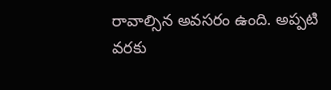రావాల్సిన అవసరం ఉంది. అప్పటి వరకు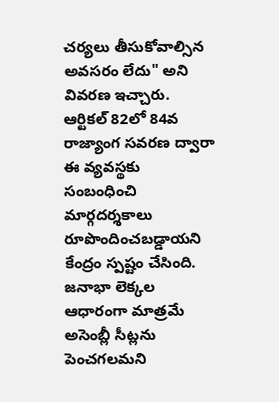చర్యలు తీసుకోవాల్సిన అవసరం లేదు" అని వివరణ ఇచ్చారు. ఆర్టికల్ 82లో 84వ రాజ్యాంగ సవరణ ద్వారా ఈ వ్యవస్థకు సంబంధించి మార్గదర్శకాలు రూపొందించబడ్డాయని కేంద్రం స్పష్టం చేసింది.
జనాభా లెక్కల ఆధారంగా మాత్రమే అసెంబ్లీ సీట్లను పెంచగలమని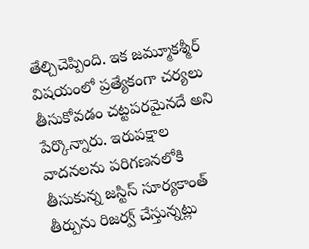తేల్చిచెప్పింది. ఇక జమ్మూకశ్మీర్ విషయంలో ప్రత్యేకంగా చర్యలు తీసుకోవడం చట్టపరమైనదే అని పేర్కొన్నారు. ఇరుపక్షాల వాదనలను పరిగణనలోకి తీసుకున్న జస్టిస్ సూర్యకాంత్ తీర్పును రిజర్వ్ చేస్తున్నట్లు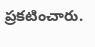ప్రకటించారు.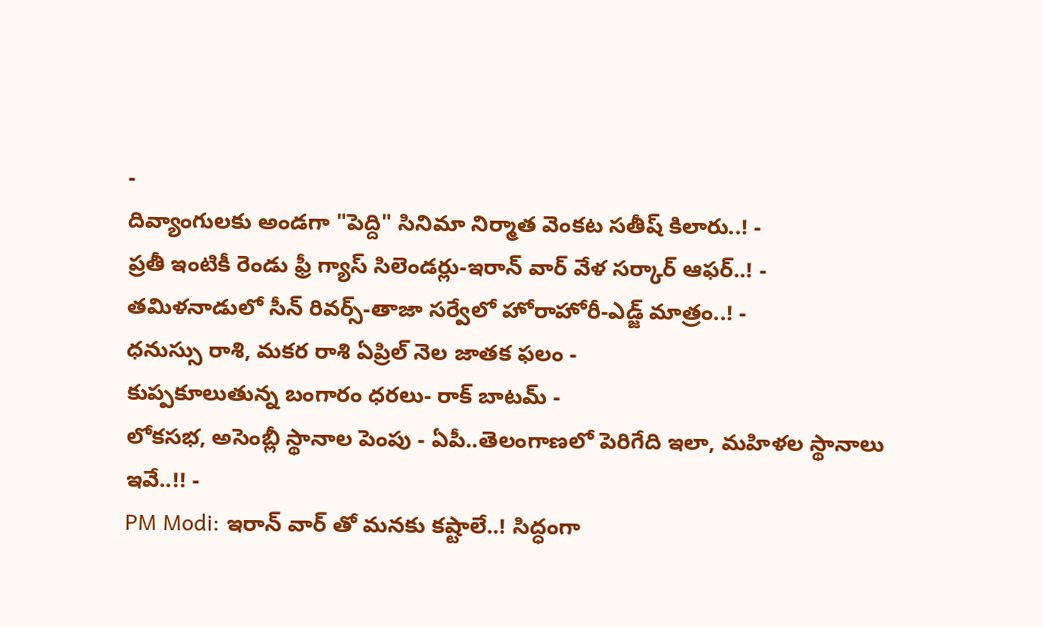-
దివ్యాంగులకు అండగా "పెద్ది" సినిమా నిర్మాత వెంకట సతీష్ కిలారు..! -
ప్రతీ ఇంటికీ రెండు ఫ్రీ గ్యాస్ సిలెండర్లు-ఇరాన్ వార్ వేళ సర్కార్ ఆఫర్..! -
తమిళనాడులో సీన్ రివర్స్-తాజా సర్వేలో హోరాహోరీ-ఎడ్జ్ మాత్రం..! -
ధనుస్సు రాశి, మకర రాశి ఏప్రిల్ నెల జాతక ఫలం -
కుప్పకూలుతున్న బంగారం ధరలు- రాక్ బాటమ్ -
లోకసభ, అసెంబ్లీ స్థానాల పెంపు - ఏపీ..తెలంగాణలో పెరిగేది ఇలా, మహిళల స్థానాలు ఇవే..!! -
PM Modi: ఇరాన్ వార్ తో మనకు కష్టాలే..! సిద్ధంగా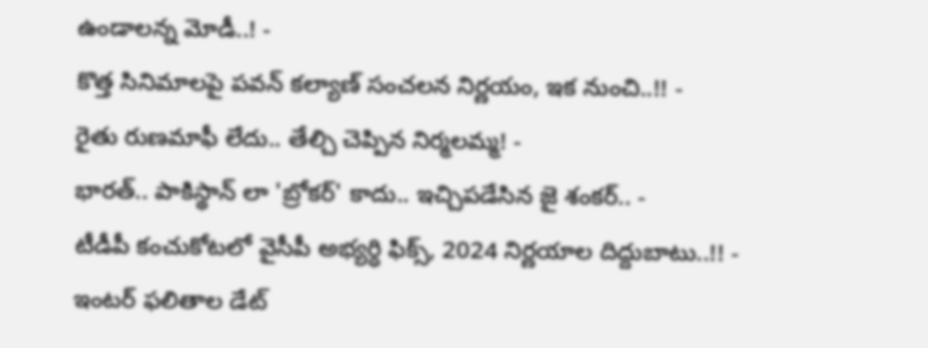ఉండాలన్న మోడీ..! -
కొత్త సినిమాలపై పవన్ కల్యాణ్ సంచలన నిర్ణయం, ఇక నుంచి..!! -
రైతు రుణమాఫీ లేదు.. తేల్చి చెప్పిన నిర్మలమ్మ! -
భారత్.. పాకిస్థాన్ లా 'బ్రోకర్' కాదు.. ఇచ్చిపడేసిన జై శంకర్.. -
టీడీపీ కంచుకోటలో వైసీపీ అభ్యర్ధి ఫిక్స్, 2024 నిర్ణయాల దిద్దుబాటు..!! -
ఇంటర్ ఫలితాల డేట్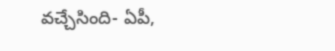వచ్చేసింది- ఏపీ,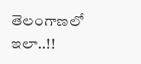తెలంగాణలో ఇలా..!!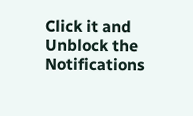Click it and Unblock the Notifications